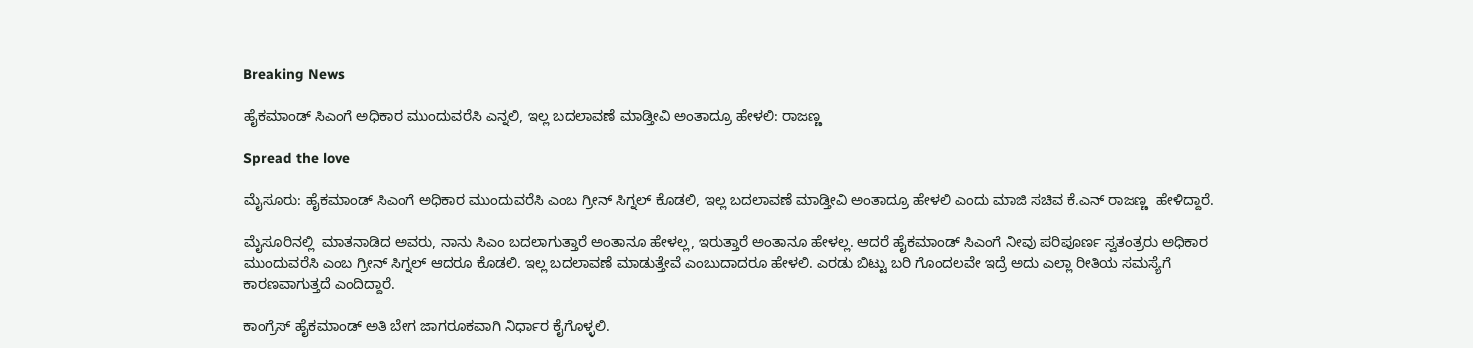Breaking News

ಹೈಕಮಾಂಡ್ ಸಿಎಂಗೆ ಅಧಿಕಾರ ಮುಂದುವರೆಸಿ ಎನ್ನಲಿ, ಇಲ್ಲ ಬದಲಾವಣೆ ಮಾಡ್ತೀವಿ ಅಂತಾದ್ರೂ ಹೇಳಲಿ: ರಾಜಣ್ಣ

Spread the love

ಮೈಸೂರು: ಹೈಕಮಾಂಡ್ ಸಿಎಂಗೆ ಅಧಿಕಾರ ಮುಂದುವರೆಸಿ ಎಂಬ ಗ್ರೀನ್ ಸಿಗ್ನಲ್ ಕೊಡಲಿ, ಇಲ್ಲ ಬದಲಾವಣೆ ಮಾಡ್ತೀವಿ ಅಂತಾದ್ರೂ ಹೇಳಲಿ ಎಂದು ಮಾಜಿ ಸಚಿವ ಕೆ.ಎನ್ ರಾಜಣ್ಣ  ಹೇಳಿದ್ದಾರೆ.

ಮೈಸೂರಿನಲ್ಲಿ  ಮಾತನಾಡಿದ ಅವರು, ನಾನು ಸಿಎಂ ಬದಲಾಗುತ್ತಾರೆ ಅಂತಾನೂ ಹೇಳಲ್ಲ, ಇರುತ್ತಾರೆ ಅಂತಾನೂ ಹೇಳಲ್ಲ. ಆದರೆ ಹೈಕಮಾಂಡ್ ಸಿಎಂಗೆ ನೀವು ಪರಿಪೂರ್ಣ ಸ್ವತಂತ್ರರು ಅಧಿಕಾರ ಮುಂದುವರೆಸಿ ಎಂಬ ಗ್ರೀನ್ ಸಿಗ್ನಲ್ ಆದರೂ ಕೊಡಲಿ. ಇಲ್ಲ ಬದಲಾವಣೆ ಮಾಡುತ್ತೇವೆ ಎಂಬುದಾದರೂ ಹೇಳಲಿ. ಎರಡು ಬಿಟ್ಟು ಬರಿ ಗೊಂದಲವೇ ಇದ್ರೆ ಅದು ಎಲ್ಲಾ ರೀತಿಯ ಸಮಸ್ಯೆಗೆ ಕಾರಣವಾಗುತ್ತದೆ ಎಂದಿದ್ದಾರೆ.

ಕಾಂಗ್ರೆಸ್ ಹೈಕಮಾಂಡ್ ಅತಿ ಬೇಗ ಜಾಗರೂಕವಾಗಿ ನಿರ್ಧಾರ ಕೈಗೊಳ್ಳಲಿ.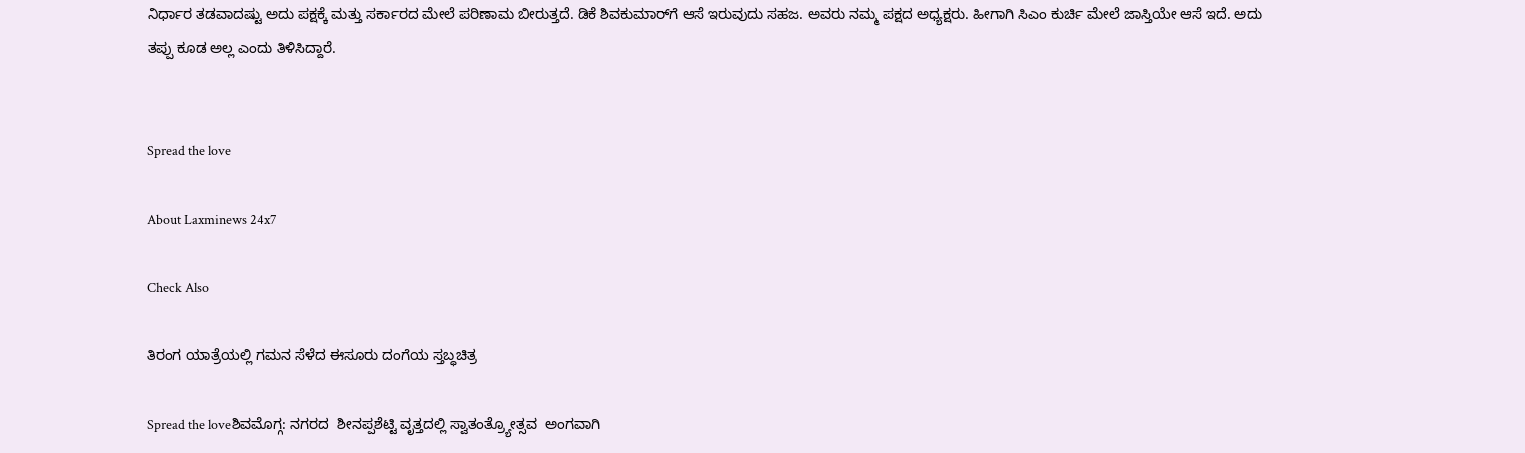ನಿರ್ಧಾರ ತಡವಾದಷ್ಟು ಅದು ಪಕ್ಷಕ್ಕೆ ಮತ್ತು ಸರ್ಕಾರದ ಮೇಲೆ ಪರಿಣಾಮ ಬೀರುತ್ತದೆ. ಡಿಕೆ ಶಿವಕುಮಾರ್‌ಗೆ ಆಸೆ ಇರುವುದು ಸಹಜ. ಅವರು ನಮ್ಮ ಪಕ್ಷದ ಅಧ್ಯಕ್ಷರು. ಹೀಗಾಗಿ ಸಿಎಂ ಕುರ್ಚಿ ಮೇಲೆ ಜಾಸ್ತಿಯೇ ಆಸೆ ಇದೆ. ಅದು ತಪ್ಪು ಕೂಡ ಅಲ್ಲ ಎಂದು ತಿಳಿಸಿದ್ದಾರೆ.


Spread the love

About Laxminews 24x7

Check Also

ತಿರಂಗ ಯಾತ್ರೆಯಲ್ಲಿ ಗಮನ ಸೆಳೆದ ಈಸೂರು ದಂಗೆಯ ಸ್ತಬ್ಧಚಿತ್ರ

Spread the loveಶಿವಮೊಗ್ಗ: ನಗರದ  ಶೀನಪ್ಪಶೆಟ್ಟಿ ವೃತ್ತದಲ್ಲಿ ಸ್ವಾತಂತ್ರ್ಯೋತ್ಸವ  ಅಂಗವಾಗಿ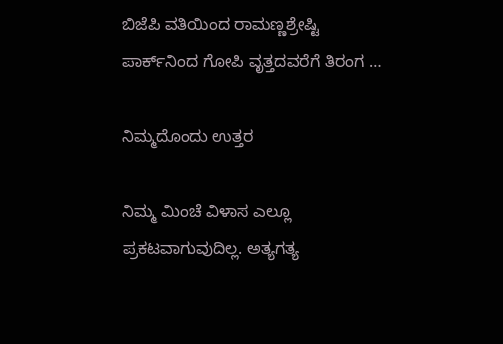ಬಿಜೆಪಿ ವತಿಯಿಂದ ರಾಮಣ್ಣಶ್ರೇಷ್ಟಿ ಪಾರ್ಕ್‌ನಿಂದ ಗೋಪಿ ವೃತ್ತದವರೆಗೆ ತಿರಂಗ …

ನಿಮ್ಮದೊಂದು ಉತ್ತರ

ನಿಮ್ಮ ಮಿಂಚೆ ವಿಳಾಸ ಎಲ್ಲೂ ಪ್ರಕಟವಾಗುವುದಿಲ್ಲ. ಅತ್ಯಗತ್ಯ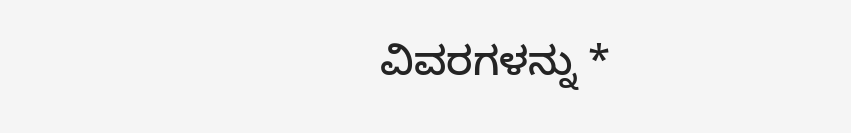ವಿವರಗಳನ್ನು *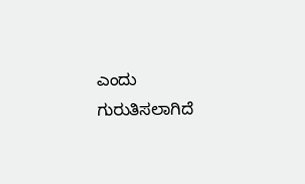ಎಂದು ಗುರುತಿಸಲಾಗಿದೆ